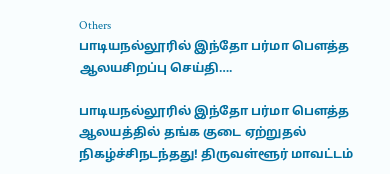Others
பாடியநல்லூரில் இந்தோ பர்மா பௌத்த ஆலயசிறப்பு செய்தி….

பாடியநல்லூரில் இந்தோ பர்மா பௌத்த ஆலயத்தில் தங்க குடை ஏற்றுதல் நிகழ்ச்சிநடந்தது! திருவள்ளூர் மாவட்டம்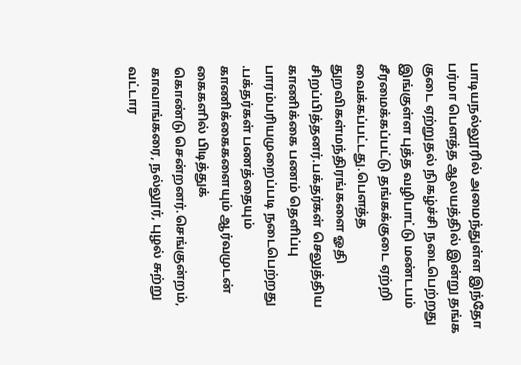பாடியநல்லூரில் அமைந்துள்ள இந்தோ பர்மா பௌத்த ஆலயத்தில் இன்று தங்க குடை ஏற்றுதல் நிகழ்ச்சி நடைபெற்றது இங்குள்ள புத்த வழிபாட்டு மண்டபம் சீரமைக்கப்பட்டு தங்கக்குடை ஏற்றி வைக்கப்பட்டது.பௌத்த துறவிகள்மந்திரங்களை ஓதி சிறப்பித்தனர்.பக்தர்கள் செலுத்திய காணிக்கை பணம் தெளிப்பு பாரம்பரியமுறைப்படி நடைபெற்றது .பக்தர்கள் பணத்தையும் காணிக்கைகளையும் ஆர்வமுடன் கைகளில் பிடித்துக்
கொண்டு சென்றனர்.செங்குன்றம், காவாங்கரை, நல்லூர், புழல் சுற்று வட்டார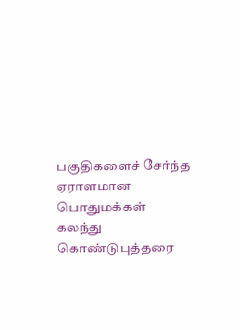பகுதிகளைச் சேர்ந்த ஏராளமான பொதுமக்கள் கலந்து கொண்டுபுத்தரை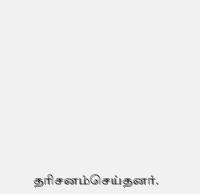தரிசனம்செய்தனர்.